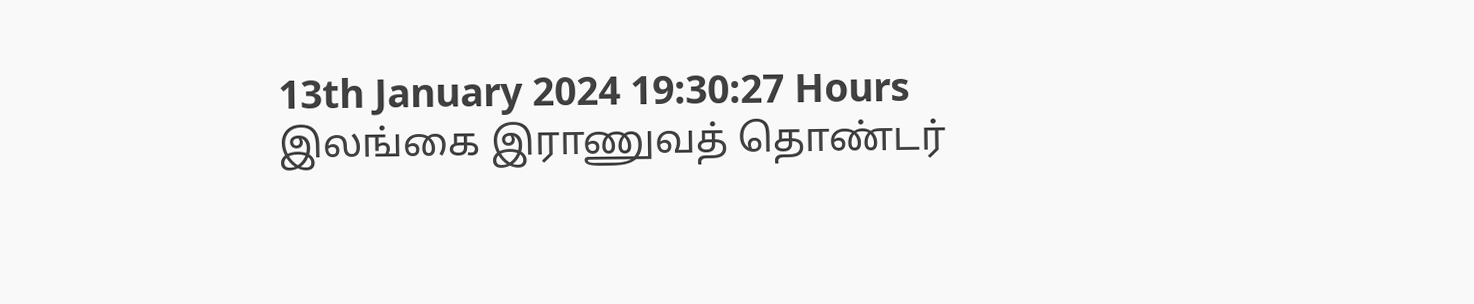13th January 2024 19:30:27 Hours
இலங்கை இராணுவத் தொண்டர்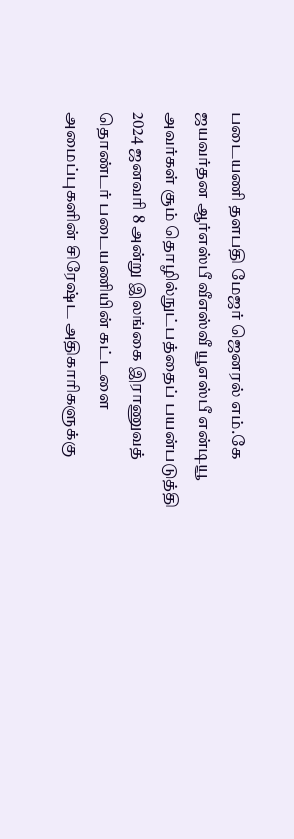படையணி தளபதி மேஜர் ஜெனரல் எம்.கே ஜயவர்தன ஆர்எஸ்பீ வீஎஸ்வீ யூஎஸ்பீ என்டியூ அவர்கள் சூம் தொழில்நுட்பத்தைப் பயன்படுத்தி 2024 ஜனவரி 8 அன்று இலங்கை இராணுவத் தொண்டர் படையணியின் கட்டளை அமைப்புகளின் சிரேஷ்ட அதிகாரிகளுக்கு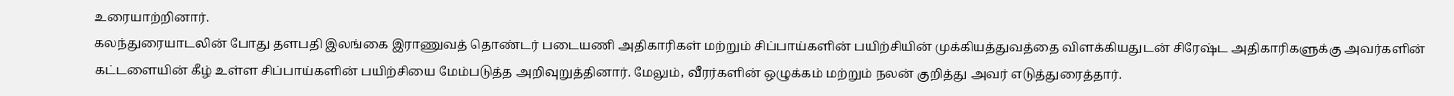உரையாற்றினார்.
கலந்துரையாடலின் போது தளபதி இலங்கை இராணுவத் தொண்டர் படையணி அதிகாரிகள் மற்றும் சிப்பாய்களின் பயிற்சியின் முக்கியத்துவத்தை விளக்கியதுடன் சிரேஷ்ட அதிகாரிகளுக்கு அவர்களின் கட்டளையின் கீழ் உள்ள சிப்பாய்களின் பயிற்சியை மேம்படுத்த அறிவுறுத்தினார். மேலும், வீரர்களின் ஒழுக்கம் மற்றும் நலன் குறித்து அவர் எடுத்துரைத்தார்.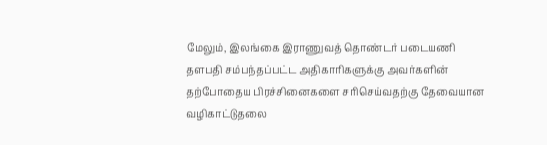மேலும், இலங்கை இராணுவத் தொண்டர் படையணி தளபதி சம்பந்தப்பட்ட அதிகாரிகளுக்கு அவர்களின் தற்போதைய பிரச்சினைகளை சரிசெய்வதற்கு தேவையான வழிகாட்டுதலை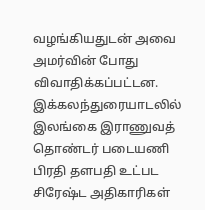வழங்கியதுடன் அவை அமர்வின் போது விவாதிக்கப்பட்டன.
இக்கலந்துரையாடலில் இலங்கை இராணுவத் தொண்டர் படையணி பிரதி தளபதி உட்பட சிரேஷ்ட அதிகாரிகள்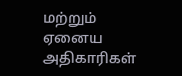மற்றும் ஏனைய அதிகாரிகள்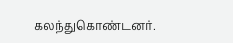கலந்துகொண்டனர்.